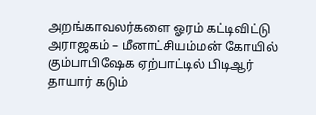அறங்காவலர்களை ஓரம் கட்டிவிட்டு அராஜகம் – மீனாட்சியம்மன் கோயில் கும்பாபிஷேக ஏற்பாட்டில் பிடிஆர் தாயார் கடும்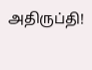அதிருப்தி!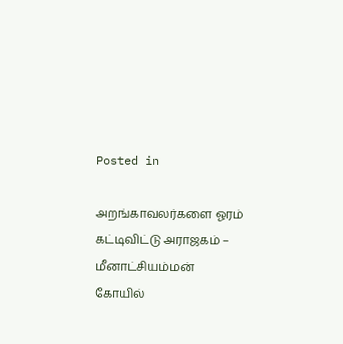Posted in

அறங்காவலர்களை ஓரம் கட்டிவிட்டு அராஜகம் – மீனாட்சியம்மன் கோயில்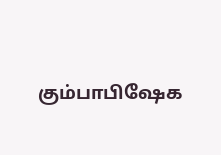கும்பாபிஷேக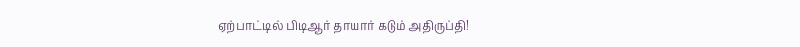ஏற்பாட்டில் பிடிஆர் தாயார் கடும் அதிருப்தி!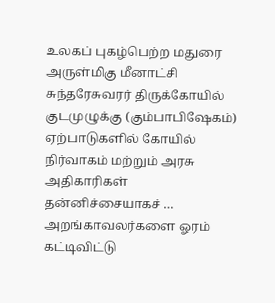உலகப் புகழ்பெற்ற மதுரை அருள்மிகு மீனாட்சி சுந்தரேசுவரர் திருக்கோயில் குடமுழுக்கு (கும்பாபிஷேகம்) ஏற்பாடுகளில் கோயில் நிர்வாகம் மற்றும் அரசு அதிகாரிகள் தன்னிச்சையாகச் … அறங்காவலர்களை ஓரம் கட்டிவிட்டு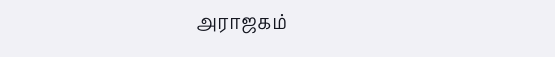அராஜகம்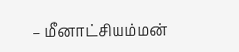– மீனாட்சியம்மன்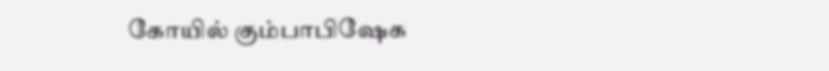கோயில் கும்பாபிஷேக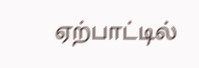ஏற்பாட்டில்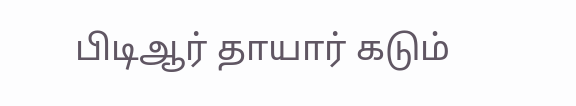பிடிஆர் தாயார் கடும்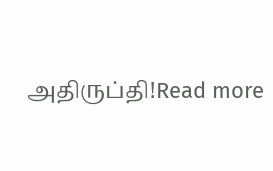அதிருப்தி!Read more